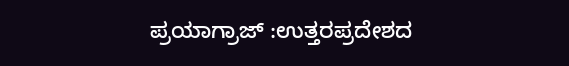ಪ್ರಯಾಗ್ರಾಜ್ :ಉತ್ತರಪ್ರದೇಶದ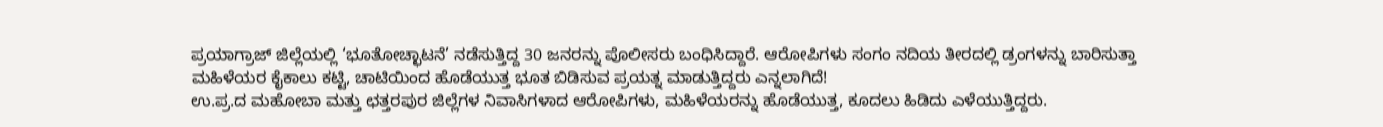ಪ್ರಯಾಗ್ರಾಜ್ ಜಿಲ್ಲೆಯಲ್ಲಿ ‘ಭೂತೋಚ್ಛಾಟನೆ’ ನಡೆಸುತ್ತಿದ್ದ 30 ಜನರನ್ನು ಪೊಲೀಸರು ಬಂಧಿಸಿದ್ದಾರೆ. ಆರೋಪಿಗಳು ಸಂಗಂ ನದಿಯ ತೀರದಲ್ಲಿ ಡ್ರಂಗಳನ್ನು ಬಾರಿಸುತ್ತಾ ಮಹಿಳೆಯರ ಕೈಕಾಲು ಕಟ್ಟಿ, ಚಾಟಿಯಿಂದ ಹೊಡೆಯುತ್ತ ಭೂತ ಬಿಡಿಸುವ ಪ್ರಯತ್ನ ಮಾಡುತ್ತಿದ್ದರು ಎನ್ನಲಾಗಿದೆ!
ಉ.ಪ್ರ.ದ ಮಹೋಬಾ ಮತ್ತು ಛತ್ತರಪುರ ಜಿಲ್ಲೆಗಳ ನಿವಾಸಿಗಳಾದ ಆರೋಪಿಗಳು, ಮಹಿಳೆಯರನ್ನು ಹೊಡೆಯುತ್ತ, ಕೂದಲು ಹಿಡಿದು ಎಳೆಯುತ್ತಿದ್ದರು.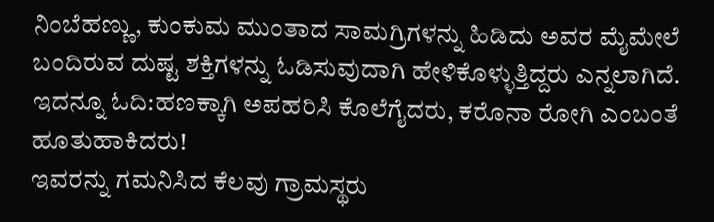ನಿಂಬೆಹಣ್ಣು, ಕುಂಕುಮ ಮುಂತಾದ ಸಾಮಗ್ರಿಗಳನ್ನು ಹಿಡಿದು ಅವರ ಮೈಮೇಲೆ ಬಂದಿರುವ ದುಷ್ಟ ಶಕ್ತಿಗಳನ್ನು ಓಡಿಸುವುದಾಗಿ ಹೇಳಿಕೊಳ್ಳುತ್ತಿದ್ದರು ಎನ್ನಲಾಗಿದೆ.
ಇದನ್ನೂ ಓದಿ:ಹಣಕ್ಕಾಗಿ ಅಪಹರಿಸಿ ಕೊಲೆಗೈದರು, ಕರೊನಾ ರೋಗಿ ಎಂಬಂತೆ ಹೂತುಹಾಕಿದರು!
ಇವರನ್ನು ಗಮನಿಸಿದ ಕೆಲವು ಗ್ರಾಮಸ್ಥರು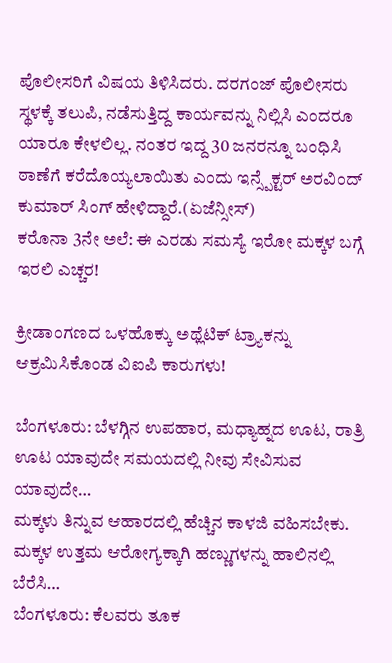ಪೊಲೀಸರಿಗೆ ವಿಷಯ ತಿಳಿಸಿದರು. ದರಗಂಜ್ ಪೊಲೀಸರು ಸ್ಥಳಕ್ಕೆ ತಲುಪಿ, ನಡೆಸುತ್ತಿದ್ದ ಕಾರ್ಯವನ್ನು ನಿಲ್ಲಿಸಿ ಎಂದರೂ ಯಾರೂ ಕೇಳಲಿಲ್ಲ. ನಂತರ ಇದ್ದ 30 ಜನರನ್ನೂ ಬಂಧಿಸಿ ಠಾಣೆಗೆ ಕರೆದೊಯ್ಯಲಾಯಿತು ಎಂದು ಇನ್ಸ್ಪೆಕ್ಟರ್ ಅರವಿಂದ್ ಕುಮಾರ್ ಸಿಂಗ್ ಹೇಳಿದ್ದಾರೆ.(ಏಜೆನ್ಸೀಸ್)
ಕರೊನಾ 3ನೇ ಅಲೆ: ಈ ಎರಡು ಸಮಸ್ಯೆ ಇರೋ ಮಕ್ಕಳ ಬಗ್ಗೆ ಇರಲಿ ಎಚ್ಚರ!

ಕ್ರೀಡಾಂಗಣದ ಒಳಹೊಕ್ಕು ಅಥ್ಲೆಟಿಕ್ ಟ್ರ್ಯಾಕನ್ನು ಆಕ್ರಮಿಸಿಕೊಂಡ ವಿಐಪಿ ಕಾರುಗಳು!

ಬೆಂಗಳೂರು: ಬೆಳಗ್ಗಿನ ಉಪಹಾರ, ಮಧ್ಯಾಹ್ನದ ಊಟ, ರಾತ್ರಿ ಊಟ ಯಾವುದೇ ಸಮಯದಲ್ಲಿ ನೀವು ಸೇವಿಸುವ ಯಾವುದೇ…
ಮಕ್ಕಳು ತಿನ್ನುವ ಆಹಾರದಲ್ಲಿ ಹೆಚ್ಚಿನ ಕಾಳಜಿ ವಹಿಸಬೇಕು. ಮಕ್ಕಳ ಉತ್ತಮ ಆರೋಗ್ಯಕ್ಕಾಗಿ ಹಣ್ಣುಗಳನ್ನು ಹಾಲಿನಲ್ಲಿ ಬೆರೆಸಿ…
ಬೆಂಗಳೂರು: ಕೆಲವರು ತೂಕ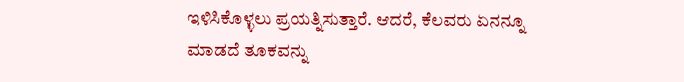ಇಳಿಸಿಕೊಳ್ಳಲು ಪ್ರಯತ್ನಿಸುತ್ತಾರೆ. ಆದರೆ, ಕೆಲವರು ಏನನ್ನೂ ಮಾಡದೆ ತೂಕವನ್ನು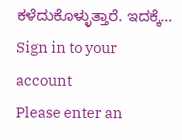ಕಳೆದುಕೊಳ್ಳುತ್ತಾರೆ. ಇದಕ್ಕೆ…
Sign in to your account
Please enter an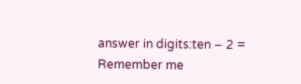answer in digits:ten − 2 =
Remember me